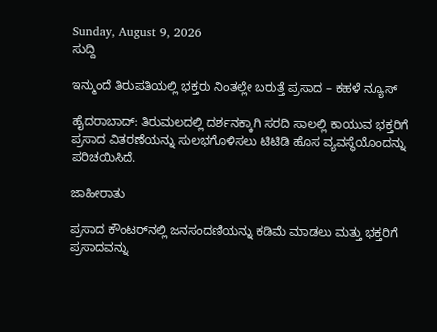Sunday, August 9, 2026
ಸುದ್ದಿ

ಇನ್ಮುಂದೆ ತಿರುಪತಿಯಲ್ಲಿ ಭಕ್ತರು ನಿಂತಲ್ಲೇ ಬರುತ್ತೆ ಪ್ರಸಾದ – ಕಹಳೆ ನ್ಯೂಸ್

ಹೈದರಾಬಾದ್: ತಿರುಮಲದಲ್ಲಿ ದರ್ಶನಕ್ಕಾಗಿ ಸರದಿ ಸಾಲಲ್ಲಿ ಕಾಯುವ ಭಕ್ತರಿಗೆ ಪ್ರಸಾದ ವಿತರಣೆಯನ್ನು ಸುಲಭಗೊಳಿಸಲು ಟಿಟಿಡಿ ಹೊಸ ವ್ಯವಸ್ಥೆಯೊಂದನ್ನು ಪರಿಚಯಿಸಿದೆ.

ಜಾಹೀರಾತು

ಪ್ರಸಾದ ಕೌಂಟರ್‌ನಲ್ಲಿ ಜನಸಂದಣಿಯನ್ನು ಕಡಿಮೆ ಮಾಡಲು ಮತ್ತು ಭಕ್ತರಿಗೆ ಪ್ರಸಾದವನ್ನು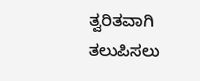ತ್ವರಿತವಾಗಿ ತಲುಪಿಸಲು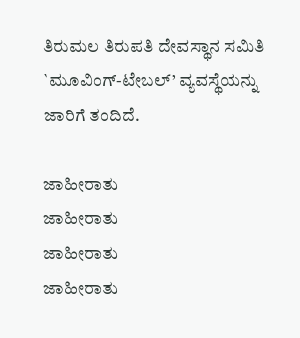ತಿರುಮಲ ತಿರುಪತಿ ದೇವಸ್ಥಾನ ಸಮಿತಿ `ಮೂವಿಂಗ್-ಟೇಬಲ್’ ವ್ಯವಸ್ಥೆಯನ್ನು ಜಾರಿಗೆ ತಂದಿದೆ.

ಜಾಹೀರಾತು
ಜಾಹೀರಾತು
ಜಾಹೀರಾತು
ಜಾಹೀರಾತು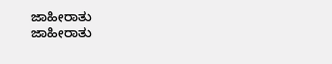ಜಾಹೀರಾತು
ಜಾಹೀರಾತು